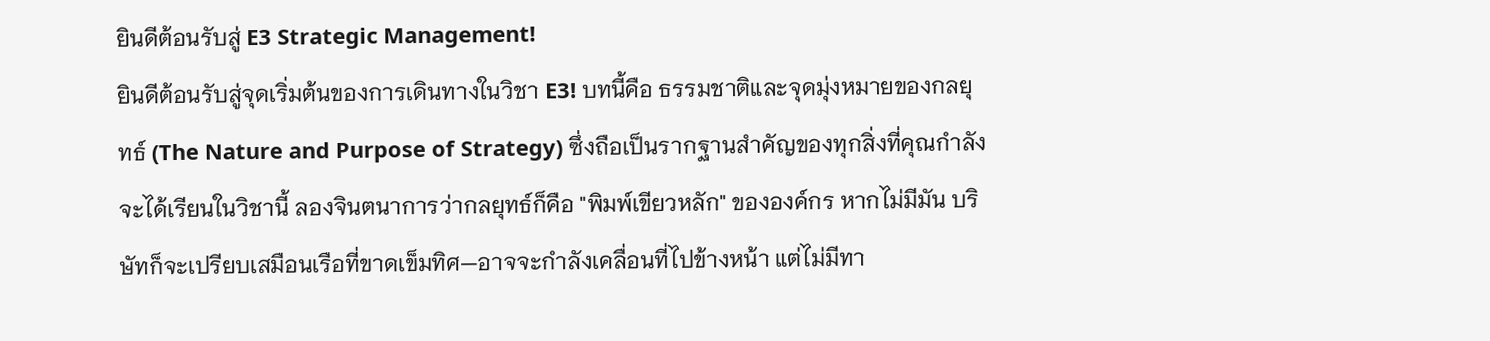ยินดีต้อนรับสู่ E3 Strategic Management!
ยินดีต้อนรับสู่จุดเริ่มต้นของการเดินทางในวิชา E3! บทนี้คือ ธรรมชาติและจุดมุ่งหมายของกลยุทธ์ (The Nature and Purpose of Strategy) ซึ่งถือเป็นรากฐานสำคัญของทุกสิ่งที่คุณกำลังจะได้เรียนในวิชานี้ ลองจินตนาการว่ากลยุทธ์ก็คือ "พิมพ์เขียวหลัก" ขององค์กร หากไม่มีมัน บริษัทก็จะเปรียบเสมือนเรือที่ขาดเข็มทิศ—อาจจะกำลังเคลื่อนที่ไปข้างหน้า แต่ไม่มีทา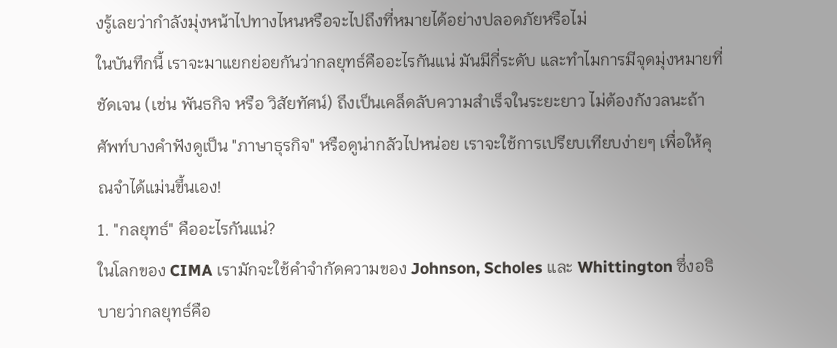งรู้เลยว่ากำลังมุ่งหน้าไปทางไหนหรือจะไปถึงที่หมายได้อย่างปลอดภัยหรือไม่
ในบันทึกนี้ เราจะมาแยกย่อยกันว่ากลยุทธ์คืออะไรกันแน่ มันมีกี่ระดับ และทำไมการมีจุดมุ่งหมายที่ชัดเจน (เช่น พันธกิจ หรือ วิสัยทัศน์) ถึงเป็นเคล็ดลับความสำเร็จในระยะยาว ไม่ต้องกังวลนะถ้าศัพท์บางคำฟังดูเป็น "ภาษาธุรกิจ" หรือดูน่ากลัวไปหน่อย เราจะใช้การเปรียบเทียบง่ายๆ เพื่อให้คุณจำได้แม่นขึ้นเอง!
1. "กลยุทธ์" คืออะไรกันแน่?
ในโลกของ CIMA เรามักจะใช้คำจำกัดความของ Johnson, Scholes และ Whittington ซึ่งอธิบายว่ากลยุทธ์คือ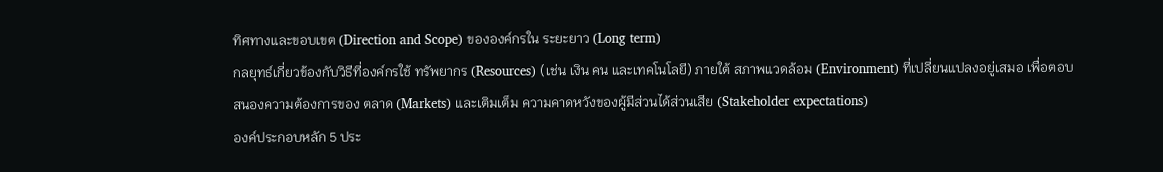ทิศทางและขอบเขต (Direction and Scope) ขององค์กรใน ระยะยาว (Long term)
กลยุทธ์เกี่ยวข้องกับวิธีที่องค์กรใช้ ทรัพยากร (Resources) (เช่น เงิน คน และเทคโนโลยี) ภายใต้ สภาพแวดล้อม (Environment) ที่เปลี่ยนแปลงอยู่เสมอ เพื่อตอบสนองความต้องการของ ตลาด (Markets) และเติมเต็ม ความคาดหวังของผู้มีส่วนได้ส่วนเสีย (Stakeholder expectations)
องค์ประกอบหลัก 5 ประ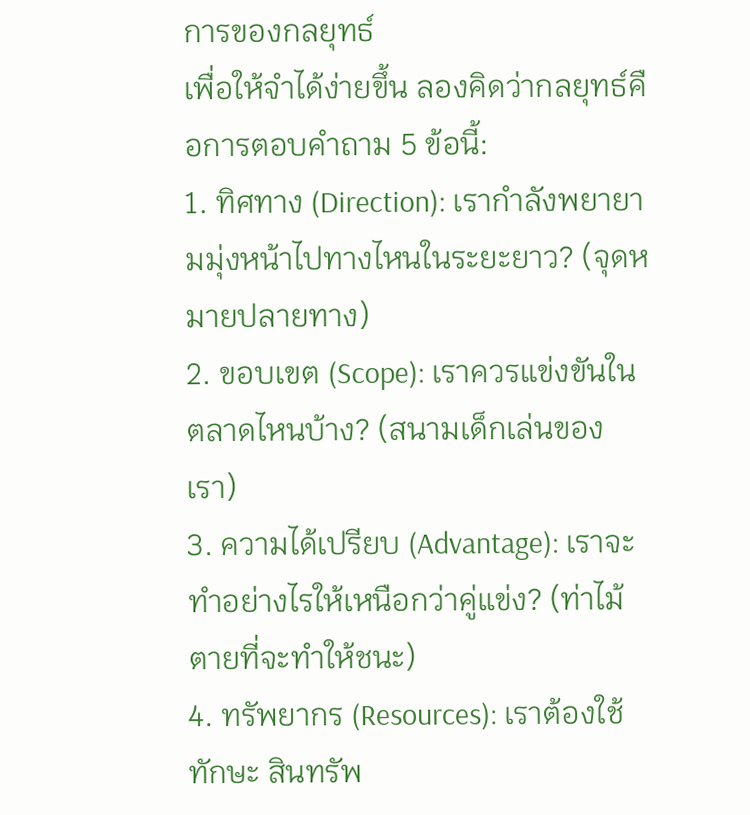การของกลยุทธ์
เพื่อให้จำได้ง่ายขึ้น ลองคิดว่ากลยุทธ์คือการตอบคำถาม 5 ข้อนี้:
1. ทิศทาง (Direction): เรากำลังพยายามมุ่งหน้าไปทางไหนในระยะยาว? (จุดหมายปลายทาง)
2. ขอบเขต (Scope): เราควรแข่งขันในตลาดไหนบ้าง? (สนามเด็กเล่นของเรา)
3. ความได้เปรียบ (Advantage): เราจะทำอย่างไรให้เหนือกว่าคู่แข่ง? (ท่าไม้ตายที่จะทำให้ชนะ)
4. ทรัพยากร (Resources): เราต้องใช้ทักษะ สินทรัพ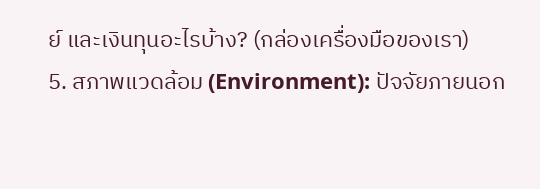ย์ และเงินทุนอะไรบ้าง? (กล่องเครื่องมือของเรา)
5. สภาพแวดล้อม (Environment): ปัจจัยภายนอก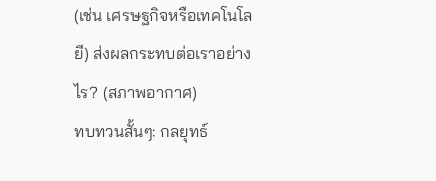(เช่น เศรษฐกิจหรือเทคโนโลยี) ส่งผลกระทบต่อเราอย่างไร? (สภาพอากาศ)
ทบทวนสั้นๆ: กลยุทธ์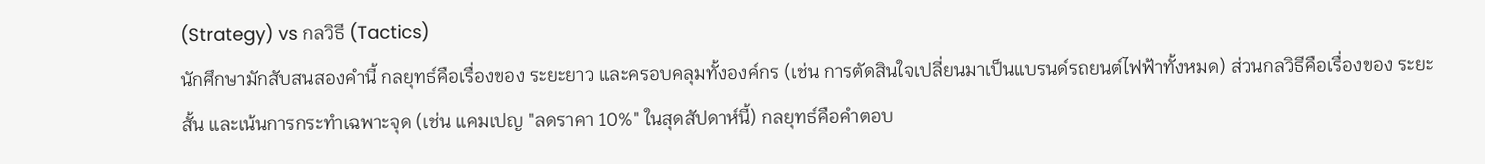(Strategy) vs กลวิธี (Tactics)
นักศึกษามักสับสนสองคำนี้ กลยุทธ์คือเรื่องของ ระยะยาว และครอบคลุมทั้งองค์กร (เช่น การตัดสินใจเปลี่ยนมาเป็นแบรนด์รถยนต์ไฟฟ้าทั้งหมด) ส่วนกลวิธีคือเรื่องของ ระยะสั้น และเน้นการกระทำเฉพาะจุด (เช่น แคมเปญ "ลดราคา 10%" ในสุดสัปดาห์นี้) กลยุทธ์คือคำตอบ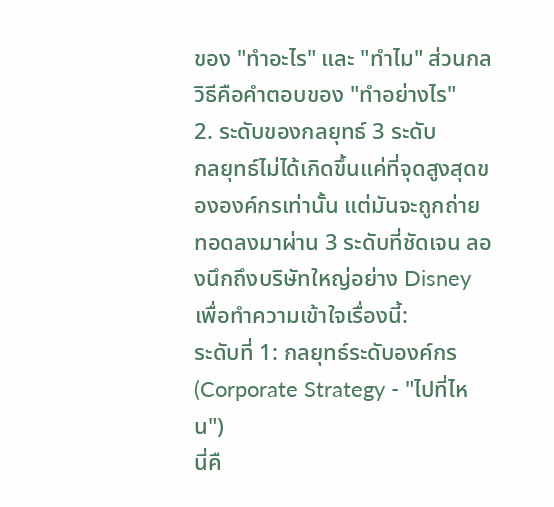ของ "ทำอะไร" และ "ทำไม" ส่วนกลวิธีคือคำตอบของ "ทำอย่างไร"
2. ระดับของกลยุทธ์ 3 ระดับ
กลยุทธ์ไม่ได้เกิดขึ้นแค่ที่จุดสูงสุดขององค์กรเท่านั้น แต่มันจะถูกถ่ายทอดลงมาผ่าน 3 ระดับที่ชัดเจน ลองนึกถึงบริษัทใหญ่อย่าง Disney เพื่อทำความเข้าใจเรื่องนี้:
ระดับที่ 1: กลยุทธ์ระดับองค์กร (Corporate Strategy - "ไปที่ไหน")
นี่คื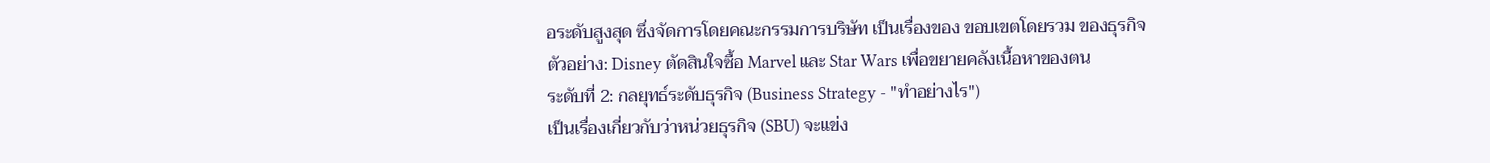อระดับสูงสุด ซึ่งจัดการโดยคณะกรรมการบริษัท เป็นเรื่องของ ขอบเขตโดยรวม ของธุรกิจ ตัวอย่าง: Disney ตัดสินใจซื้อ Marvel และ Star Wars เพื่อขยายคลังเนื้อหาของตน
ระดับที่ 2: กลยุทธ์ระดับธุรกิจ (Business Strategy - "ทำอย่างไร")
เป็นเรื่องเกี่ยวกับว่าหน่วยธุรกิจ (SBU) จะแข่ง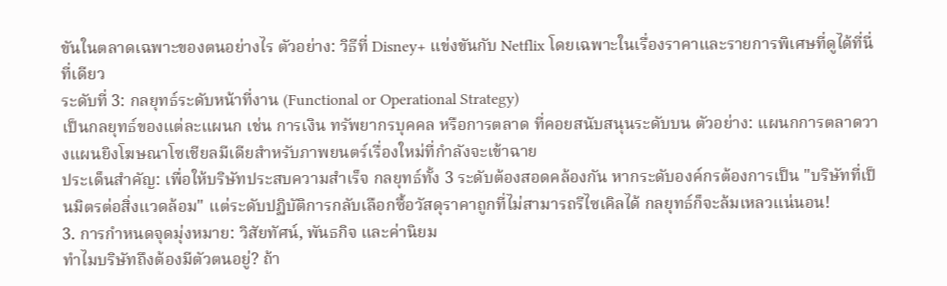ขันในตลาดเฉพาะของตนอย่างไร ตัวอย่าง: วิธีที่ Disney+ แข่งขันกับ Netflix โดยเฉพาะในเรื่องราคาและรายการพิเศษที่ดูได้ที่นี่ที่เดียว
ระดับที่ 3: กลยุทธ์ระดับหน้าที่งาน (Functional or Operational Strategy)
เป็นกลยุทธ์ของแต่ละแผนก เช่น การเงิน ทรัพยากรบุคคล หรือการตลาด ที่คอยสนับสนุนระดับบน ตัวอย่าง: แผนกการตลาดวางแผนยิงโฆษณาโซเชียลมีเดียสำหรับภาพยนตร์เรื่องใหม่ที่กำลังจะเข้าฉาย
ประเด็นสำคัญ: เพื่อให้บริษัทประสบความสำเร็จ กลยุทธ์ทั้ง 3 ระดับต้องสอดคล้องกัน หากระดับองค์กรต้องการเป็น "บริษัทที่เป็นมิตรต่อสิ่งแวดล้อม" แต่ระดับปฏิบัติการกลับเลือกซื้อวัสดุราคาถูกที่ไม่สามารถรีไซเคิลได้ กลยุทธ์ก็จะล้มเหลวแน่นอน!
3. การกำหนดจุดมุ่งหมาย: วิสัยทัศน์, พันธกิจ และค่านิยม
ทำไมบริษัทถึงต้องมีตัวตนอยู่? ถ้า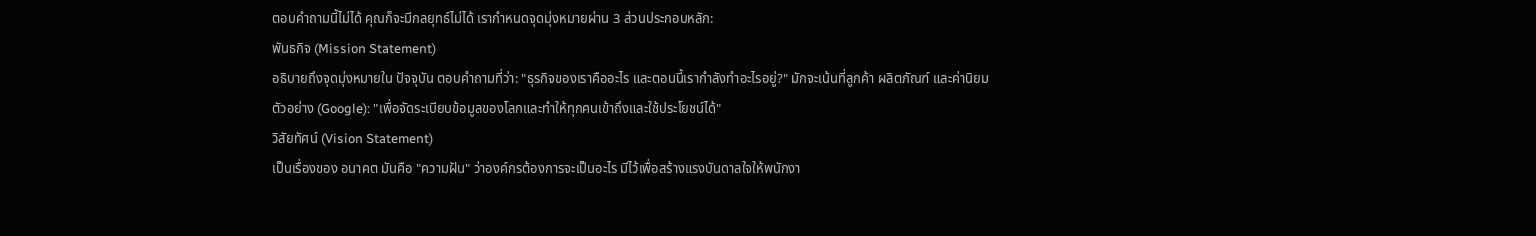ตอบคำถามนี้ไม่ได้ คุณก็จะมีกลยุทธ์ไม่ได้ เรากำหนดจุดมุ่งหมายผ่าน 3 ส่วนประกอบหลัก:
พันธกิจ (Mission Statement)
อธิบายถึงจุดมุ่งหมายใน ปัจจุบัน ตอบคำถามที่ว่า: "ธุรกิจของเราคืออะไร และตอนนี้เรากำลังทำอะไรอยู่?" มักจะเน้นที่ลูกค้า ผลิตภัณฑ์ และค่านิยม
ตัวอย่าง (Google): "เพื่อจัดระเบียบข้อมูลของโลกและทำให้ทุกคนเข้าถึงและใช้ประโยชน์ได้"
วิสัยทัศน์ (Vision Statement)
เป็นเรื่องของ อนาคต มันคือ "ความฝัน" ว่าองค์กรต้องการจะเป็นอะไร มีไว้เพื่อสร้างแรงบันดาลใจให้พนักงา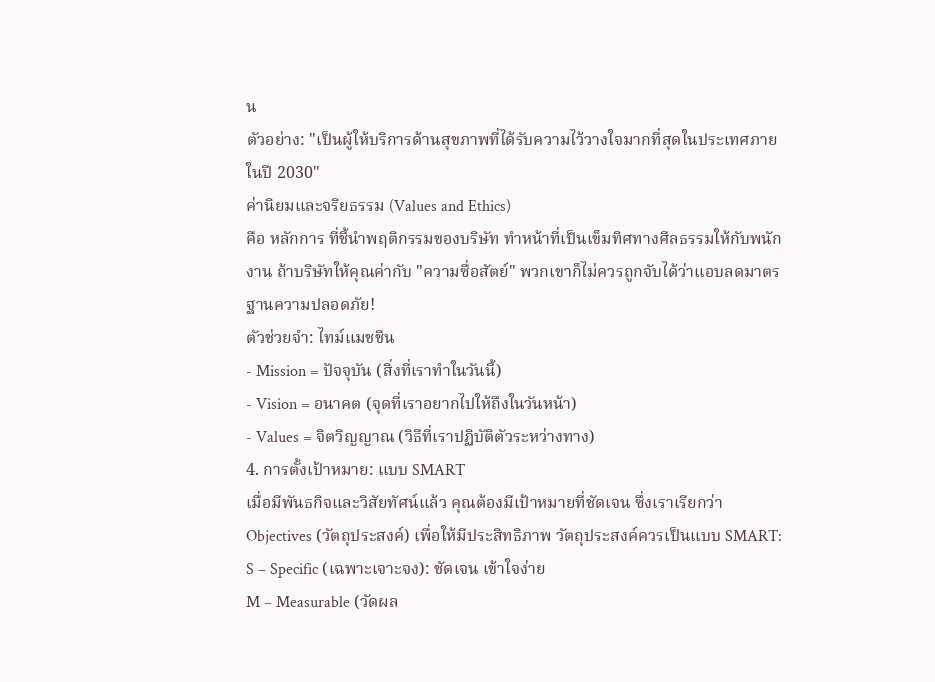น
ตัวอย่าง: "เป็นผู้ให้บริการด้านสุขภาพที่ได้รับความไว้วางใจมากที่สุดในประเทศภายในปี 2030"
ค่านิยมและจริยธรรม (Values and Ethics)
คือ หลักการ ที่ชี้นำพฤติกรรมของบริษัท ทำหน้าที่เป็นเข็มทิศทางศีลธรรมให้กับพนักงาน ถ้าบริษัทให้คุณค่ากับ "ความซื่อสัตย์" พวกเขาก็ไม่ควรถูกจับได้ว่าแอบลดมาตรฐานความปลอดภัย!
ตัวช่วยจำ: ไทม์แมชชีน
- Mission = ปัจจุบัน (สิ่งที่เราทำในวันนี้)
- Vision = อนาคต (จุดที่เราอยากไปให้ถึงในวันหน้า)
- Values = จิตวิญญาณ (วิธีที่เราปฏิบัติตัวระหว่างทาง)
4. การตั้งเป้าหมาย: แบบ SMART
เมื่อมีพันธกิจและวิสัยทัศน์แล้ว คุณต้องมีเป้าหมายที่ชัดเจน ซึ่งเราเรียกว่า Objectives (วัตถุประสงค์) เพื่อให้มีประสิทธิภาพ วัตถุประสงค์ควรเป็นแบบ SMART:
S – Specific (เฉพาะเจาะจง): ชัดเจน เข้าใจง่าย
M – Measurable (วัดผล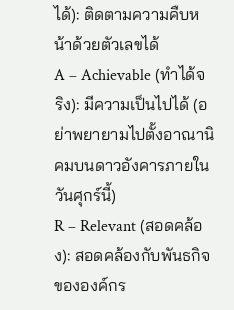ได้): ติดตามความคืบหน้าด้วยตัวเลขได้
A – Achievable (ทำได้จริง): มีความเป็นไปได้ (อย่าพยายามไปตั้งอาณานิคมบนดาวอังคารภายในวันศุกร์นี้)
R – Relevant (สอดคล้อง): สอดคล้องกับพันธกิจขององค์กร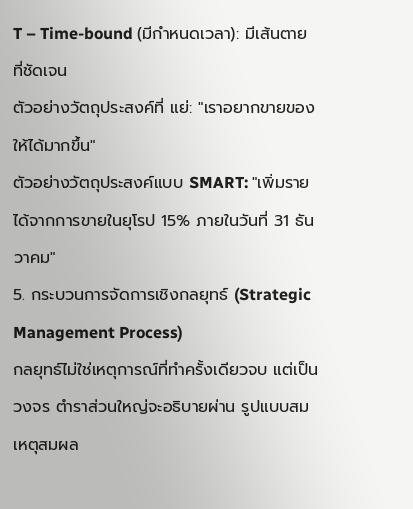T – Time-bound (มีกำหนดเวลา): มีเส้นตายที่ชัดเจน
ตัวอย่างวัตถุประสงค์ที่ แย่: "เราอยากขายของให้ได้มากขึ้น"
ตัวอย่างวัตถุประสงค์แบบ SMART: "เพิ่มรายได้จากการขายในยุโรป 15% ภายในวันที่ 31 ธันวาคม"
5. กระบวนการจัดการเชิงกลยุทธ์ (Strategic Management Process)
กลยุทธ์ไม่ใช่เหตุการณ์ที่ทำครั้งเดียวจบ แต่เป็นวงจร ตำราส่วนใหญ่จะอธิบายผ่าน รูปแบบสมเหตุสมผล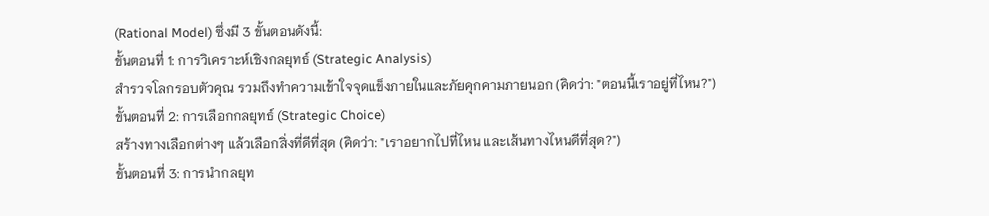(Rational Model) ซึ่งมี 3 ขั้นตอนดังนี้:
ขั้นตอนที่ 1: การวิเคราะห์เชิงกลยุทธ์ (Strategic Analysis)
สำรวจโลกรอบตัวคุณ รวมถึงทำความเข้าใจจุดแข็งภายในและภัยคุกคามภายนอก (คิดว่า: "ตอนนี้เราอยู่ที่ไหน?")
ขั้นตอนที่ 2: การเลือกกลยุทธ์ (Strategic Choice)
สร้างทางเลือกต่างๆ แล้วเลือกสิ่งที่ดีที่สุด (คิดว่า: "เราอยากไปที่ไหน และเส้นทางไหนดีที่สุด?")
ขั้นตอนที่ 3: การนำกลยุท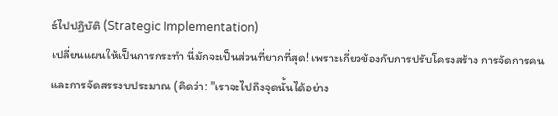ธ์ไปปฏิบัติ (Strategic Implementation)
เปลี่ยนแผนให้เป็นการกระทำ นี่มักจะเป็นส่วนที่ยากที่สุด! เพราะเกี่ยวข้องกับการปรับโครงสร้าง การจัดการคน และการจัดสรรงบประมาณ (คิดว่า: "เราจะไปถึงจุดนั้นได้อย่าง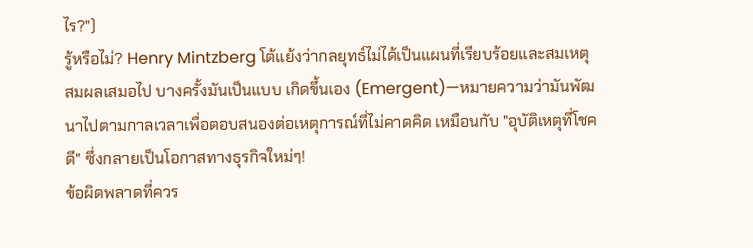ไร?")
รู้หรือไม่? Henry Mintzberg โต้แย้งว่ากลยุทธ์ไม่ได้เป็นแผนที่เรียบร้อยและสมเหตุสมผลเสมอไป บางครั้งมันเป็นแบบ เกิดขึ้นเอง (Emergent)—หมายความว่ามันพัฒนาไปตามกาลเวลาเพื่อตอบสนองต่อเหตุการณ์ที่ไม่คาดคิด เหมือนกับ "อุบัติเหตุที่โชคดี" ซึ่งกลายเป็นโอกาสทางธุรกิจใหม่ๆ!
ข้อผิดพลาดที่ควร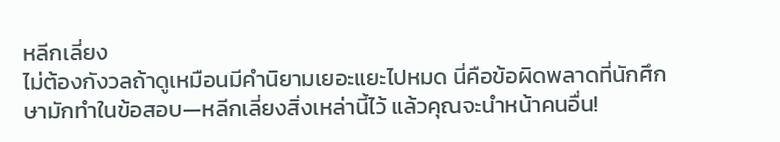หลีกเลี่ยง
ไม่ต้องกังวลถ้าดูเหมือนมีคำนิยามเยอะแยะไปหมด นี่คือข้อผิดพลาดที่นักศึกษามักทำในข้อสอบ—หลีกเลี่ยงสิ่งเหล่านี้ไว้ แล้วคุณจะนำหน้าคนอื่น!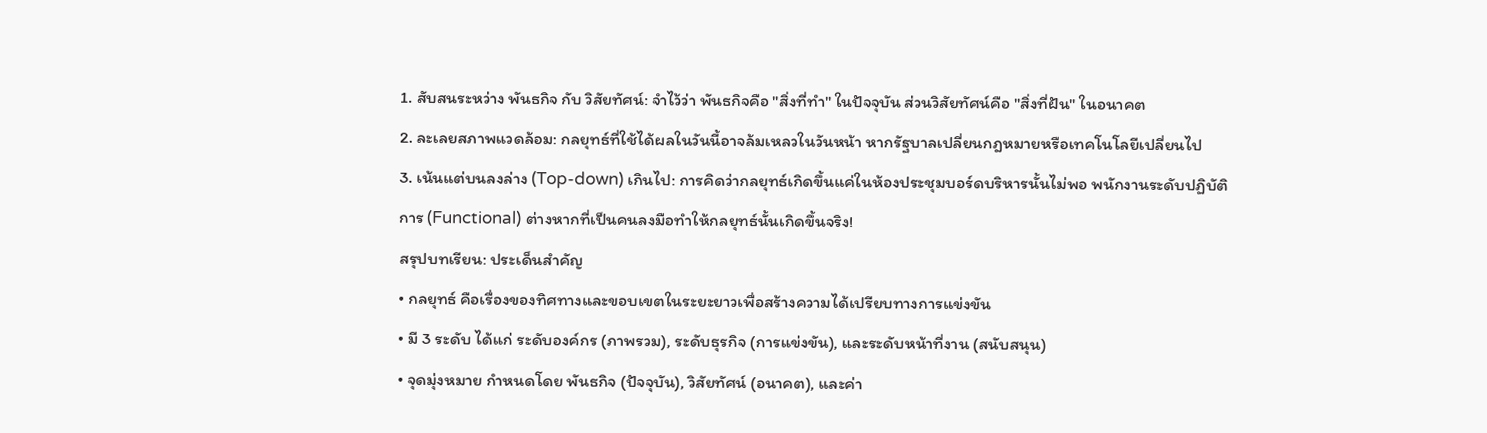1. สับสนระหว่าง พันธกิจ กับ วิสัยทัศน์: จำไว้ว่า พันธกิจคือ "สิ่งที่ทำ" ในปัจจุบัน ส่วนวิสัยทัศน์คือ "สิ่งที่ฝัน" ในอนาคต
2. ละเลยสภาพแวดล้อม: กลยุทธ์ที่ใช้ได้ผลในวันนี้อาจล้มเหลวในวันหน้า หากรัฐบาลเปลี่ยนกฎหมายหรือเทคโนโลยีเปลี่ยนไป
3. เน้นแต่บนลงล่าง (Top-down) เกินไป: การคิดว่ากลยุทธ์เกิดขึ้นแค่ในห้องประชุมบอร์ดบริหารนั้นไม่พอ พนักงานระดับปฏิบัติการ (Functional) ต่างหากที่เป็นคนลงมือทำให้กลยุทธ์นั้นเกิดขึ้นจริง!
สรุปบทเรียน: ประเด็นสำคัญ
• กลยุทธ์ คือเรื่องของทิศทางและขอบเขตในระยะยาวเพื่อสร้างความได้เปรียบทางการแข่งขัน
• มี 3 ระดับ ได้แก่ ระดับองค์กร (ภาพรวม), ระดับธุรกิจ (การแข่งขัน), และระดับหน้าที่งาน (สนับสนุน)
• จุดมุ่งหมาย กำหนดโดย พันธกิจ (ปัจจุบัน), วิสัยทัศน์ (อนาคต), และค่า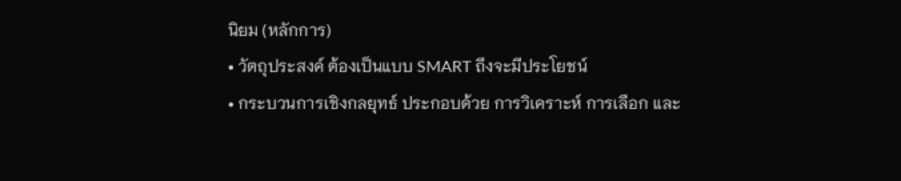นิยม (หลักการ)
• วัตถุประสงค์ ต้องเป็นแบบ SMART ถึงจะมีประโยชน์
• กระบวนการเชิงกลยุทธ์ ประกอบด้วย การวิเคราะห์ การเลือก และ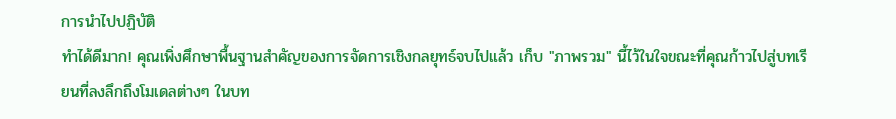การนำไปปฏิบัติ
ทำได้ดีมาก! คุณเพิ่งศึกษาพื้นฐานสำคัญของการจัดการเชิงกลยุทธ์จบไปแล้ว เก็บ "ภาพรวม" นี้ไว้ในใจขณะที่คุณก้าวไปสู่บทเรียนที่ลงลึกถึงโมเดลต่างๆ ในบท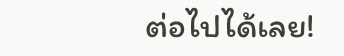ต่อไปได้เลย!